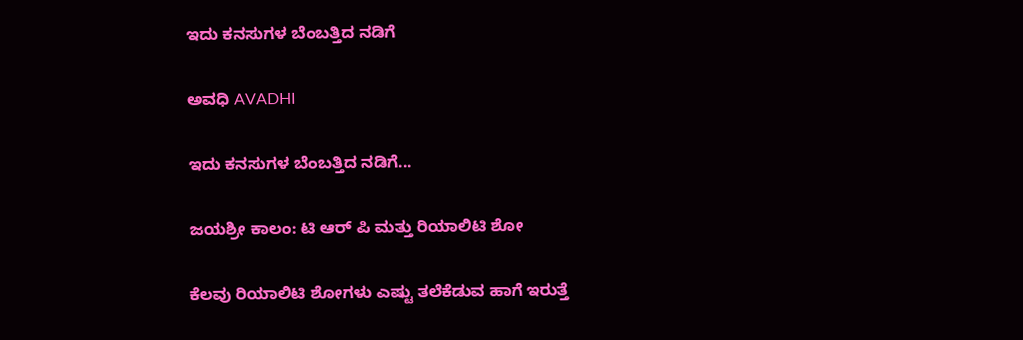ಇದು ಕನಸುಗಳ ಬೆಂಬತ್ತಿದ ನಡಿಗೆ‍

ಅವಧಿ AVADHI

ಇದು ಕನಸುಗಳ ಬೆಂಬತ್ತಿದ ನಡಿಗೆ...

ಜಯಶ್ರೀ ಕಾಲಂ: ಟಿ ಆರ್ ಪಿ ಮತ್ತು ರಿಯಾಲಿಟಿ ಶೋ

ಕೆಲವು ರಿಯಾಲಿಟಿ ಶೋಗಳು ಎಷ್ಟು ತಲೆಕೆಡುವ ಹಾಗೆ ಇರುತ್ತೆ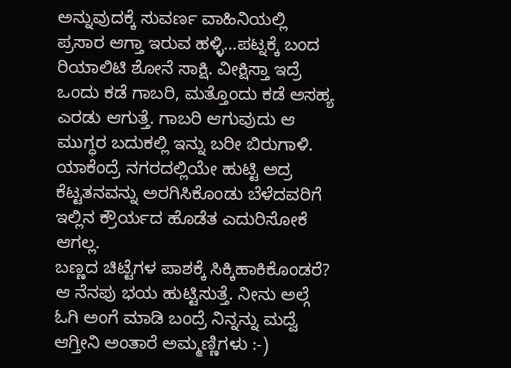ಅನ್ನುವುದಕ್ಕೆ ಸುವರ್ಣ ವಾಹಿನಿಯಲ್ಲಿ ಪ್ರಸಾರ ಆಗ್ತಾ ಇರುವ ಹಳ್ಳಿ…ಪಟ್ನಕ್ಕೆ ಬಂದ ರಿಯಾಲಿಟಿ ಶೋನೆ ಸಾಕ್ಷಿ. ವೀಕ್ಷಿಸ್ತಾ ಇದ್ರೆ ಒಂದು ಕಡೆ ಗಾಬರಿ, ಮತ್ತೊಂದು ಕಡೆ ಅಸಹ್ಯ ಎರಡು ಆಗುತ್ತೆ. ಗಾಬರಿ ಆಗುವುದು ಆ ಮುಗ್ಧರ ಬದುಕಲ್ಲಿ ಇನ್ನು ಬರೀ ಬಿರುಗಾಳಿ. ಯಾಕೆಂದ್ರೆ ನಗರದಲ್ಲಿಯೇ ಹುಟ್ಟಿ ಅದ್ರ ಕೆಟ್ಟತನವನ್ನು ಅರಗಿಸಿಕೊಂಡು ಬೆಳೆದವರಿಗೆ ಇಲ್ಲಿನ ಕ್ರೌರ್ಯದ ಹೊಡೆತ ಎದುರಿಸೋಕೆ ಆಗಲ್ಲ.
ಬಣ್ಣದ ಚಿಟ್ಟೆಗಳ ಪಾಶಕ್ಕೆ ಸಿಕ್ಕಿಹಾಕಿಕೊಂಡರೆ? ಆ ನೆನಪು ಭಯ ಹುಟ್ಟಿಸುತ್ತೆ. ನೀನು ಅಲ್ಗೆ ಓಗಿ ಅಂಗೆ ಮಾಡಿ ಬಂದ್ರೆ ನಿನ್ನನ್ನು ಮದ್ವೆ ಆಗ್ತೀನಿ ಅಂತಾರೆ ಅಮ್ಮಣ್ಣಿಗಳು :-)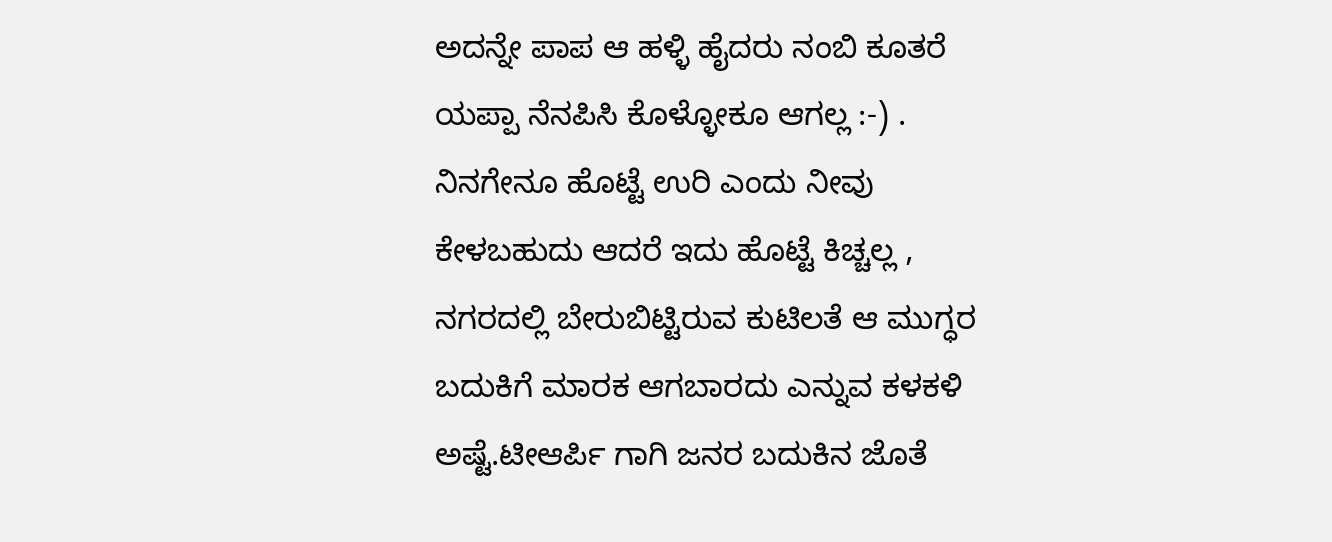ಅದನ್ನೇ ಪಾಪ ಆ ಹಳ್ಳಿ ಹೈದರು ನಂಬಿ ಕೂತರೆ ಯಪ್ಪಾ ನೆನಪಿಸಿ ಕೊಳ್ಳೋಕೂ ಆಗಲ್ಲ :-) . ನಿನಗೇನೂ ಹೊಟ್ಟೆ ಉರಿ ಎಂದು ನೀವು ಕೇಳಬಹುದು ಆದರೆ ಇದು ಹೊಟ್ಟೆ ಕಿಚ್ಚಲ್ಲ , ನಗರದಲ್ಲಿ ಬೇರುಬಿಟ್ಟಿರುವ ಕುಟಿಲತೆ ಆ ಮುಗ್ಧರ ಬದುಕಿಗೆ ಮಾರಕ ಆಗಬಾರದು ಎನ್ನುವ ಕಳಕಳಿ ಅಷ್ಟೆ.ಟೀಆರ್ಪಿ ಗಾಗಿ ಜನರ ಬದುಕಿನ ಜೊತೆ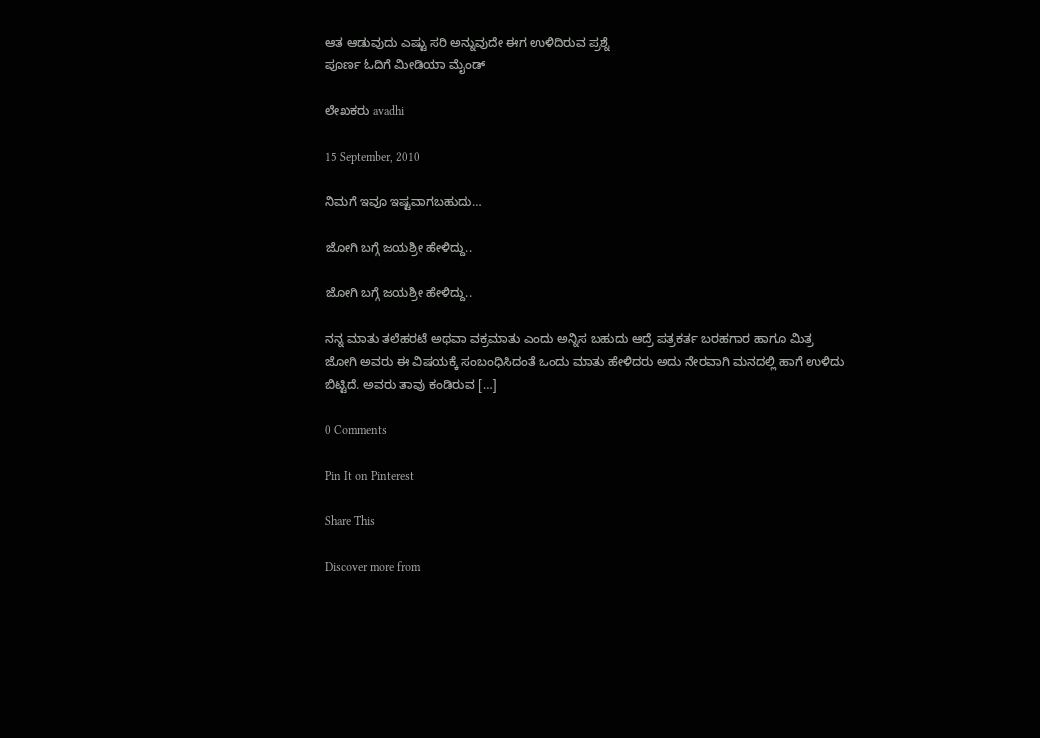ಆತ ಆಡುವುದು ಎಷ್ಟು ಸರಿ ಅನ್ನುವುದೇ ಈಗ ಉಳಿದಿರುವ ಪ್ರಶ್ನೆ
ಪೂರ್ಣ ಓದಿಗೆ ಮೀಡಿಯಾ ಮೈಂಡ್

ಲೇಖಕರು avadhi

15 September, 2010

ನಿಮಗೆ ಇವೂ ಇಷ್ಟವಾಗಬಹುದು…

ಜೋಗಿ ಬಗ್ಗೆ ಜಯಶ್ರೀ ಹೇಳಿದ್ದು..

ಜೋಗಿ ಬಗ್ಗೆ ಜಯಶ್ರೀ ಹೇಳಿದ್ದು..

ನನ್ನ ಮಾತು ತಲೆಹರಟೆ ಅಥವಾ ವಕ್ರಮಾತು ಎಂದು ಅನ್ನಿಸ ಬಹುದು ಆದ್ರೆ ಪತ್ರಕರ್ತ ಬರಹಗಾರ ಹಾಗೂ ಮಿತ್ರ ಜೋಗಿ ಅವರು ಈ ವಿಷಯಕ್ಕೆ ಸಂಬಂಧಿಸಿದಂತೆ ಒಂದು ಮಾತು ಹೇಳಿದರು ಅದು ನೇರವಾಗಿ ಮನದಲ್ಲಿ ಹಾಗೆ ಉಳಿದು ಬಿಟ್ಟಿದೆ. ಅವರು ತಾವು ಕಂಡಿರುವ […]

0 Comments

Pin It on Pinterest

Share This

Discover more from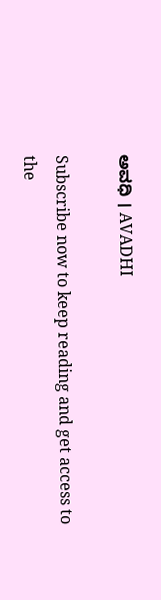ಅವಧಿ । AVADHI

Subscribe now to keep reading and get access to the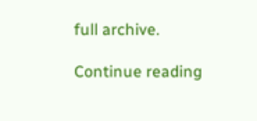full archive.

Continue reading